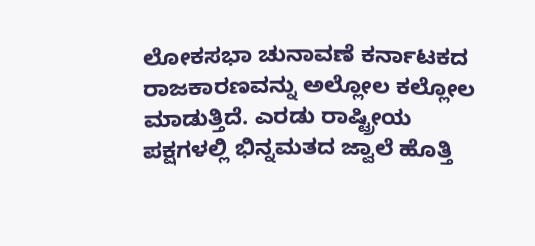ಲೋಕಸಭಾ ಚುನಾವಣೆ ಕರ್ನಾಟಕದ ರಾಜಕಾರಣವನ್ನು ಅಲ್ಲೋಲ ಕಲ್ಲೋಲ ಮಾಡುತ್ತಿದೆ. ಎರಡು ರಾಷ್ಟ್ರೀಯ ಪಕ್ಷಗಳಲ್ಲಿ ಭಿನ್ನಮತದ ಜ್ವಾಲೆ ಹೊತ್ತಿ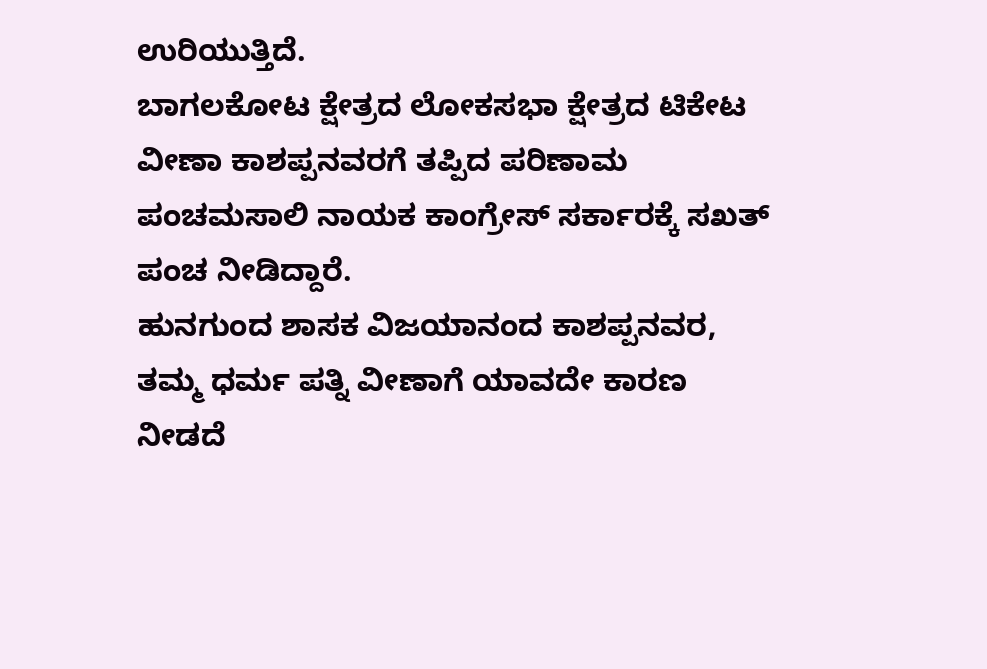ಉರಿಯುತ್ತಿದೆ.
ಬಾಗಲಕೋಟ ಕ್ಷೇತ್ರದ ಲೋಕಸಭಾ ಕ್ಷೇತ್ರದ ಟಿಕೇಟ ವೀಣಾ ಕಾಶಪ್ಪನವರಗೆ ತಪ್ಪಿದ ಪರಿಣಾಮ ಪಂಚಮಸಾಲಿ ನಾಯಕ ಕಾಂಗ್ರೇಸ್ ಸರ್ಕಾರಕ್ಕೆ ಸಖತ್ ಪಂಚ ನೀಡಿದ್ದಾರೆ.
ಹುನಗುಂದ ಶಾಸಕ ವಿಜಯಾನಂದ ಕಾಶಪ್ಪನವರ, ತಮ್ಮ ಧರ್ಮ ಪತ್ನಿ ವೀಣಾಗೆ ಯಾವದೇ ಕಾರಣ ನೀಡದೆ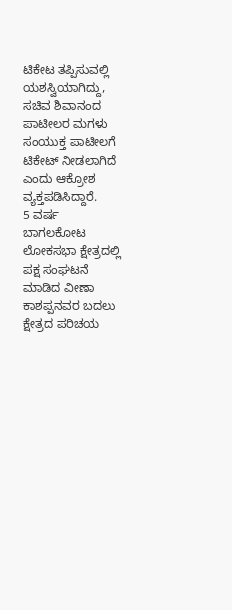ಟಿಕೇಟ ತಪ್ಪಿಸುವಲ್ಲಿ ಯಶಸ್ವಿಯಾಗಿದ್ದು, ಸಚಿವ ಶಿವಾನಂದ ಪಾಟೀಲರ ಮಗಳು ಸಂಯುಕ್ತ ಪಾಟೀಲಗೆ ಟಿಕೇಟ್ ನೀಡಲಾಗಿದೆ ಎಂದು ಆಕ್ರೋಶ ವ್ಯಕ್ತಪಡಿಸಿದ್ದಾರೆ.
5 ವರ್ಷ ಬಾಗಲಕೋಟ ಲೋಕಸಭಾ ಕ್ಷೇತ್ರದಲ್ಲಿ ಪಕ್ಷ ಸಂಘಟನೆ ಮಾಡಿದ ವೀಣಾ ಕಾಶಪ್ಪನವರ ಬದಲು ಕ್ಷೇತ್ರದ ಪರಿಚಯ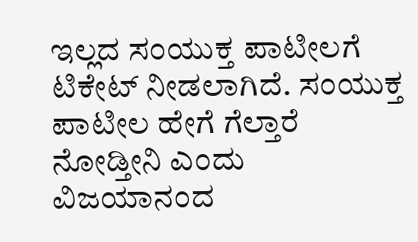ಇಲ್ಲದ ಸಂಯುಕ್ತ ಪಾಟೀಲಗೆ ಟಿಕೇಟ್ ನೀಡಲಾಗಿದೆ. ಸಂಯುಕ್ತ ಪಾಟೀಲ ಹೇಗೆ ಗೆಲ್ತಾರೆ ನೋಡ್ತೀನಿ ಎಂದು ವಿಜಯಾನಂದ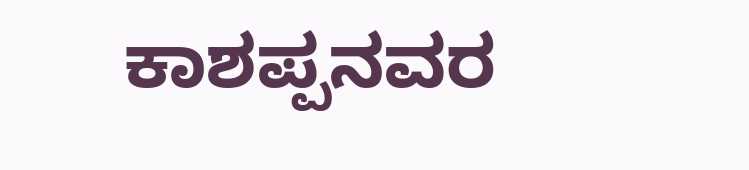ಕಾಶಪ್ಪನವರ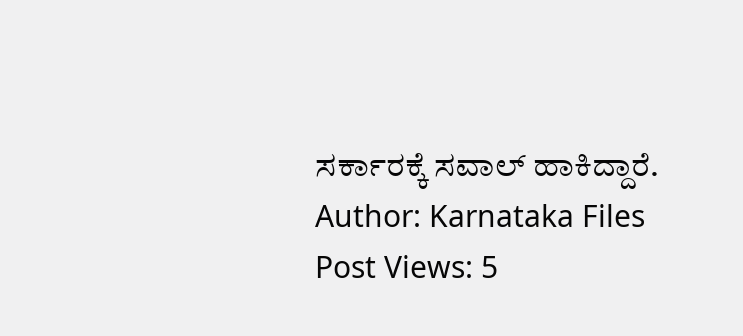ಸರ್ಕಾರಕ್ಕೆ ಸವಾಲ್ ಹಾಕಿದ್ದಾರೆ.
Author: Karnataka Files
Post Views: 5